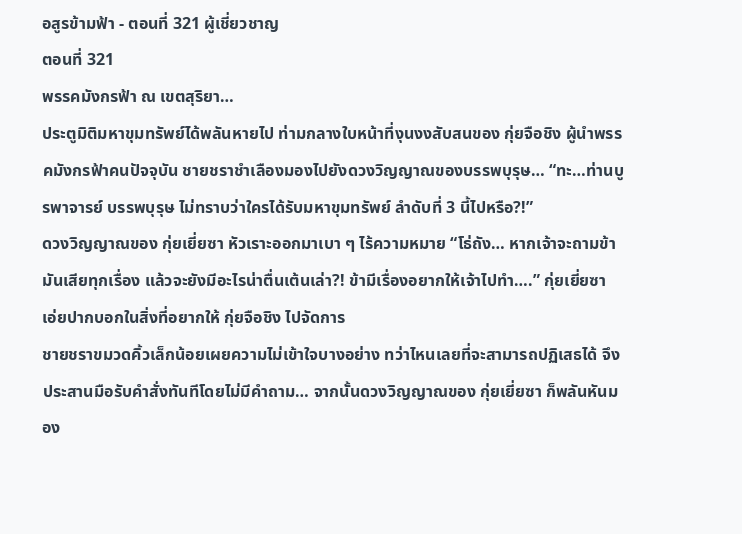อสูรข้ามฟ้า - ตอนที่ 321 ผู้เชี่ยวชาญ
ตอนที่ 321
พรรคมังกรฟ้า ณ เขตสุริยา…
ประตูมิติมหาขุมทรัพย์ได้พลันหายไป ท่ามกลางใบหน้าที่งุนงงสับสนของ กุ่ยจือชิง ผู้นำพรรคมังกรฟ้าคนปัจจุบัน ชายชราชำเลืองมองไปยังดวงวิญญาณของบรรพบุรุษ… “ทะ…ท่านบูรพาจารย์ บรรพบุรุษ ไม่ทราบว่าใครได้รับมหาขุมทรัพย์ ลำดับที่ 3 นี้ไปหรือ?!”
ดวงวิญญาณของ กุ่ยเยี่ยซา หัวเราะออกมาเบา ๆ ไร้ความหมาย “โธ่ถัง… หากเจ้าจะถามข้ามันเสียทุกเรื่อง แล้วจะยังมีอะไรน่าตื่นเต้นเล่า?! ข้ามีเรื่องอยากให้เจ้าไปทำ….” กุ่ยเยี่ยซา เอ่ยปากบอกในสิ่งที่อยากให้ กุ่ยจือชิง ไปจัดการ
ชายชราขมวดคิ้วเล็กน้อยเผยความไม่เข้าใจบางอย่าง ทว่าไหนเลยที่จะสามารถปฏิเสธได้ จึงประสานมือรับคำสั่งทันทีโดยไม่มีคำถาม… จากนั้นดวงวิญญาณของ กุ่ยเยี่ยซา ก็พลันหันมอง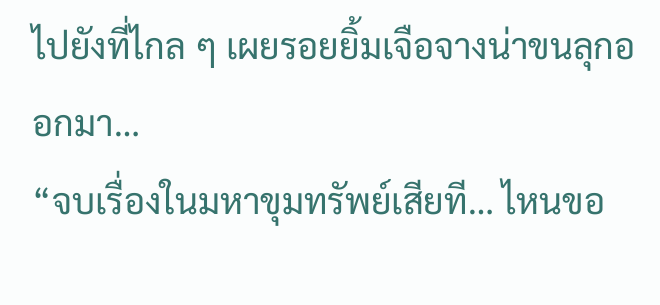ไปยังที่ไกล ๆ เผยรอยยิ้มเจือจางน่าขนลุกออกมา…
“จบเรื่องในมหาขุมทรัพย์เสียที… ไหนขอ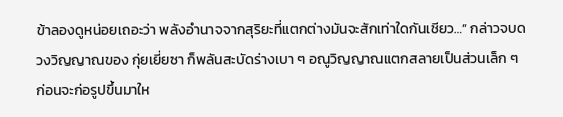ข้าลองดูหน่อยเถอะว่า พลังอำนาจจากสุริยะที่แตกต่างมันจะสักเท่าใดกันเชียว…” กล่าวจบดวงวิญญาณของ กุ่ยเยี่ยซา ก็พลันสะบัดร่างเบา ๆ อณูวิญญาณแตกสลายเป็นส่วนเล็ก ๆ ก่อนจะก่อรูปขึ้นมาให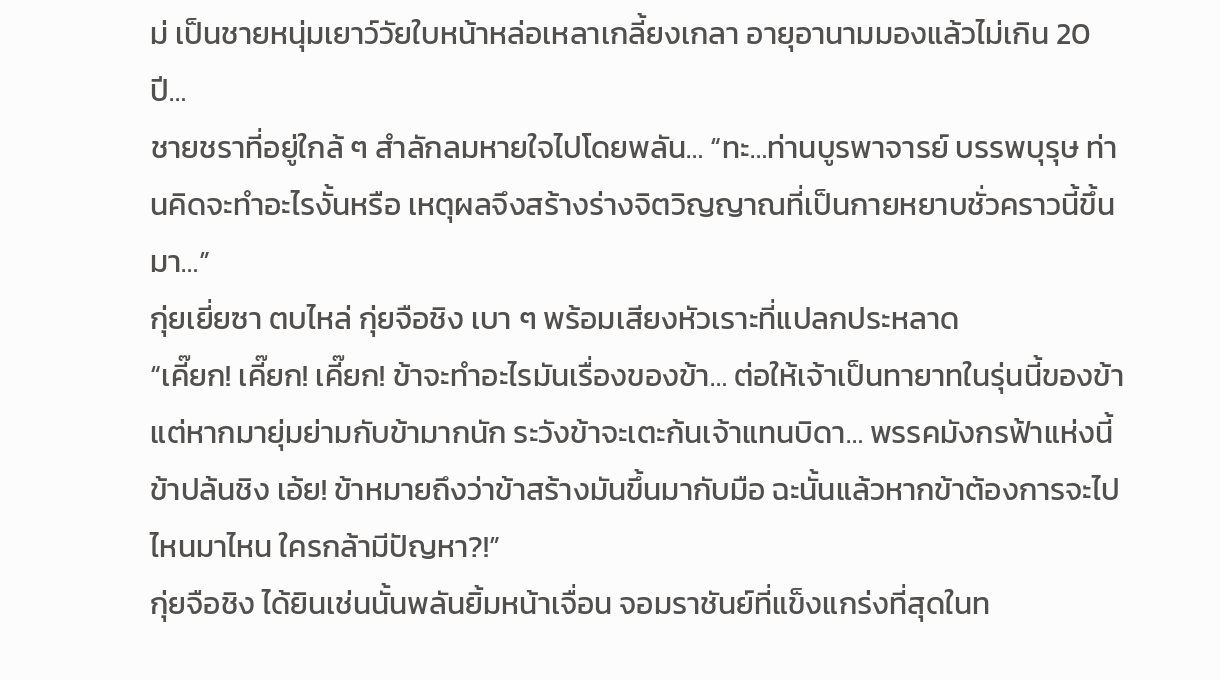ม่ เป็นชายหนุ่มเยาว์วัยใบหน้าหล่อเหลาเกลี้ยงเกลา อายุอานามมองแล้วไม่เกิน 20 ปี…
ชายชราที่อยู่ใกล้ ๆ สำลักลมหายใจไปโดยพลัน… “ทะ…ท่านบูรพาจารย์ บรรพบุรุษ ท่านคิดจะทำอะไรงั้นหรือ เหตุผลจึงสร้างร่างจิตวิญญาณที่เป็นกายหยาบชั่วคราวนี้ขึ้นมา…”
กุ่ยเยี่ยซา ตบไหล่ กุ่ยจือชิง เบา ๆ พร้อมเสียงหัวเราะที่แปลกประหลาด
“เคี๊ยก! เคี๊ยก! เคี๊ยก! ข้าจะทำอะไรมันเรื่องของข้า… ต่อให้เจ้าเป็นทายาทในรุ่นนี้ของข้า แต่หากมายุ่มย่ามกับข้ามากนัก ระวังข้าจะเตะก้นเจ้าแทนบิดา… พรรคมังกรฟ้าแห่งนี้ข้าปล้นชิง เอ้ย! ข้าหมายถึงว่าข้าสร้างมันขึ้นมากับมือ ฉะนั้นแล้วหากข้าต้องการจะไปไหนมาไหน ใครกล้ามีปัญหา?!”
กุ่ยจือชิง ได้ยินเช่นนั้นพลันยิ้มหน้าเจื่อน จอมราชันย์ที่แข็งแกร่งที่สุดในท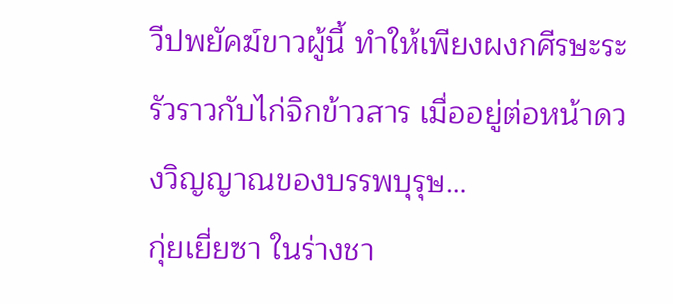วีปพยัคฆ์ขาวผู้นี้ ทำให้เพียงผงกศีรษะระรัวราวกับไก่จิกข้าวสาร เมื่ออยู่ต่อหน้าดวงวิญญาณของบรรพบุรุษ…
กุ่ยเยี่ยซา ในร่างชา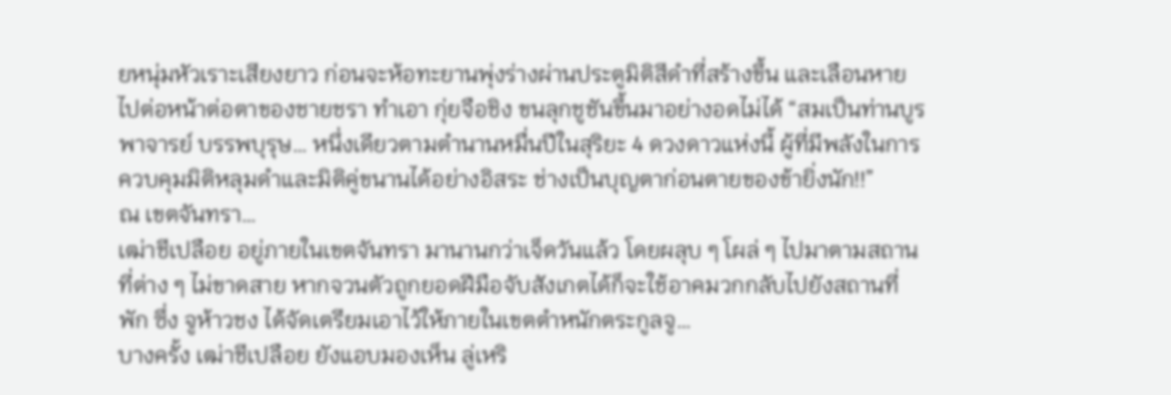ยหนุ่มหัวเราะเสียงยาว ก่อนจะห้อทะยานพุ่งร่างผ่านประตูมิติสีดำที่สร้างขึ้น และเลือนหายไปต่อหน้าต่อตาของชายชรา ทำเอา กุ่ยจือชิง ขนลุกชูชันขึ้นมาอย่างอดไม่ได้ “สมเป็นท่านบูรพาจารย์ บรรพบุรุษ… หนึ่งเดียวตามตำนานหมื่นปีในสุริยะ 4 ดวงดาวแห่งนี้ ผู้ที่มีพลังในการควบคุมมิติหลุมดำและมิติคู่ขนานได้อย่างอิสระ ช่างเป็นบุญตาก่อนตายของข้ายิ่งนัก!!”
ณ เขตจันทรา…
เฒ่าชีเปลือย อยู่ภายในเขตจันทรา มานานกว่าเจ็ดวันแล้ว โดยผลุบ ๆ โผล่ ๆ ไปมาตามสถานที่ต่าง ๆ ไม่ขาดสาย หากจวนตัวถูกยอดฝีมือจับสังเกตได้ก็จะใช้อาคมวกกลับไปยังสถานที่พัก ซึ่ง จูห้าวชง ได้จัดเตรียมเอาไว้ให้ภายในเขตตำหนักตระกูลจู…
บางครั้ง เฒ่าชีเปลือย ยังแอบมองเห็น ลู่เหริ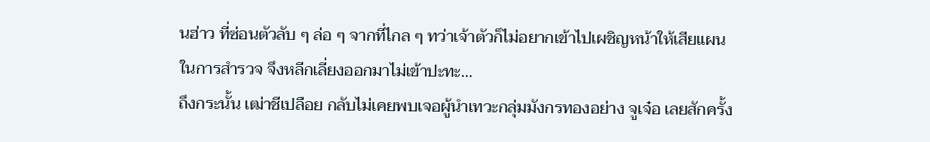นฮ่าว ที่ซ่อนตัวลับ ๆ ล่อ ๆ จากที่ไกล ๆ ทว่าเจ้าตัวก็ไม่อยากเข้าไปเผชิญหน้าให้เสียแผนในการสำรวจ จึงหลีกเลี่ยงออกมาไม่เข้าปะทะ…
ถึงกระนั้น เฒ่าชีเปลือย กลับไม่เคยพบเจอผู้นำเทวะกลุ่มมังกรทองอย่าง จูเจ๋อ เลยสักครั้ง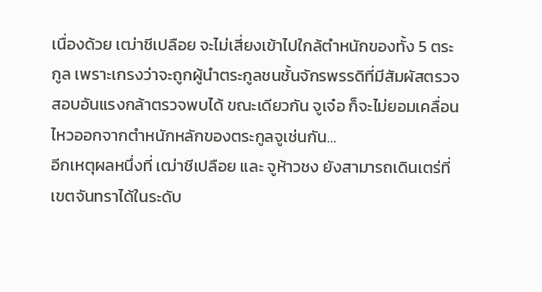เนื่องด้วย เฒ่าชีเปลือย จะไม่เสี่ยงเข้าไปใกล้ตำหนักของทั้ง 5 ตระกูล เพราะเกรงว่าจะถูกผู้นำตระกูลชนชั้นจักรพรรดิที่มีสัมผัสตรวจสอบอันแรงกล้าตรวจพบได้ ขณะเดียวกัน จูเจ๋อ ก็จะไม่ยอมเคลื่อนไหวออกจากตำหนักหลักของตระกูลจูเช่นกัน…
อีกเหตุผลหนึ่งที่ เฒ่าชีเปลือย และ จูห้าวชง ยังสามารถเดินเตร่ที่เขตจันทราได้ในระดับ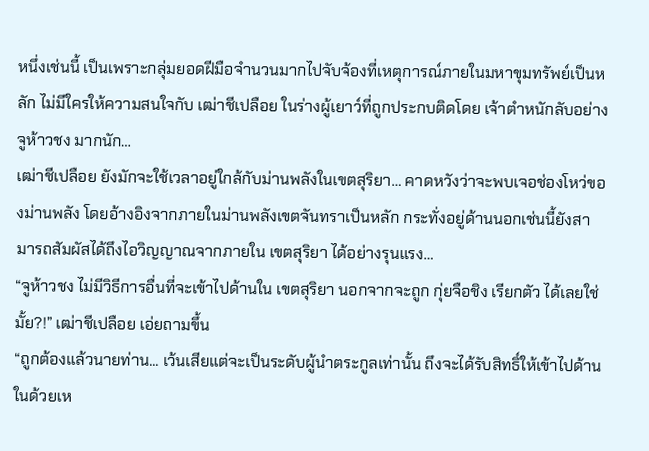หนึ่งเช่นนี้ เป็นเพราะกลุ่มยอดฝีมือจำนวนมากไปจับจ้องที่เหตุการณ์ภายในมหาขุมทรัพย์เป็นหลัก ไม่มีใครให้ความสนใจกับ เฒ่าชีเปลือย ในร่างผู้เยาว์ที่ถูกประกบติดโดย เจ้าตำหนักลับอย่าง จูห้าวชง มากนัก…
เฒ่าชีเปลือย ยังมักจะใช้เวลาอยู่ใกล้กับม่านพลังในเขตสุริยา… คาดหวังว่าจะพบเจอช่องโหว่ของม่านพลัง โดยอ้างอิงจากภายในม่านพลังเขตจันทราเป็นหลัก กระทั่งอยู่ด้านนอกเช่นนี้ยังสามารถสัมผัสได้ถึงไอวิญญาณจากภายใน เขตสุริยา ได้อย่างรุนแรง…
“จูห้าวชง ไม่มีวิธีการอื่นที่จะเข้าไปด้านใน เขตสุริยา นอกจากจะถูก กุ่ยจือชิง เรียกตัว ได้เลยใช่มั้ย?!” เฒ่าชีเปลือย เอ่ยถามขึ้น
“ถูกต้องแล้วนายท่าน... เว้นเสียแต่จะเป็นระดับผู้นำตระกูลเท่านั้น ถึงจะได้รับสิทธิ์ให้เข้าไปด้านในด้วยเห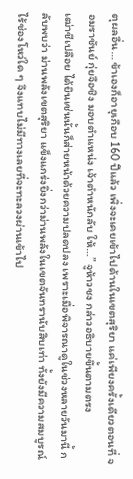ตุผลอื่น… ข้าเองก็อายุเกือบ 160 ปีแล้ว เพิ่งจะเคยเข้าไปด้านในเขตสุริยา แค่เพียงครั้งเดียวตอนที่ จอมราชันย์ กุ่ยจือชิง มอบตำแหน่ง เจ้าตำหนักลับ ให้…” จูห้าวชง กล่าวอธิบายขึ้นตามตรง
เฒ่าชีเปลือย ได้ยินเช่นนั้นก็ส่ายหน้าด้วยความปลดปลง เพราะเมื่อพิจารณาดูในช่วงหลายวันมานี้ กลับพบว่า ม่านพลังเขตสุริยา แข็งแกร่งยิ่งกว่าม่านพลังในเขตจันทรานับสิบเท่า ทั้งยังมีความสมบูรณ์ไร้ช่องโหว่ใด ๆ จึงแทบไม่มีทางเลยที่จะทะลวงผ่านเข้าไป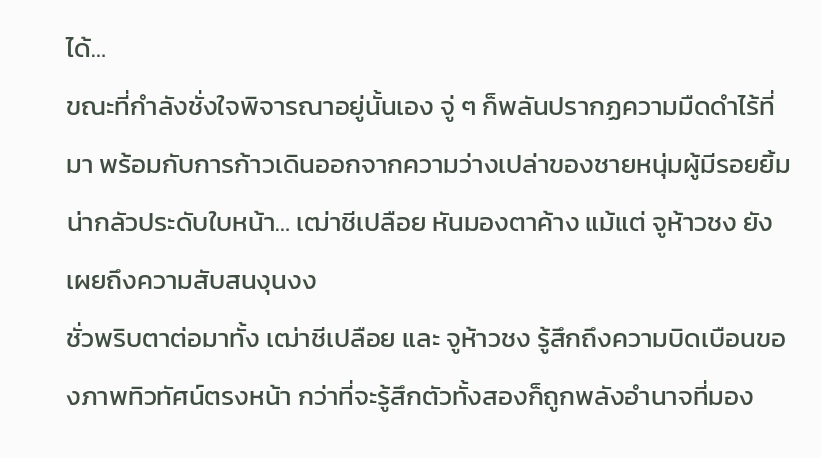ได้…
ขณะที่กำลังชั่งใจพิจารณาอยู่นั้นเอง จู่ ๆ ก็พลันปรากฏความมืดดำไร้ที่มา พร้อมกับการก้าวเดินออกจากความว่างเปล่าของชายหนุ่มผู้มีรอยยิ้มน่ากลัวประดับใบหน้า… เฒ่าชีเปลือย หันมองตาค้าง แม้แต่ จูห้าวชง ยังเผยถึงความสับสนงุนงง
ชั่วพริบตาต่อมาทั้ง เฒ่าชีเปลือย และ จูห้าวชง รู้สึกถึงความบิดเบือนของภาพทิวทัศน์ตรงหน้า กว่าที่จะรู้สึกตัวทั้งสองก็ถูกพลังอำนาจที่มอง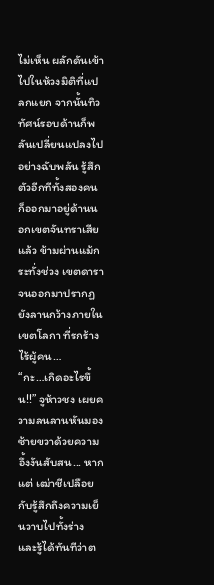ไม่เห็น ผลักดันเข้าไปในห้วงมิติที่แปลกแยก จากนั้นทิวทัศน์รอบด้านก็พลันเปลี่ยนแปลงไปอย่างฉับพลัน รู้สึกตัวอีกทีทั้งสองคนก็ออกมาอยู่ด้านนอกเขตจันทราเสียแล้ว ข้ามผ่านแม้กระทั่งช่วง เขตดารา จนออกมาปรากฏยังลานกว้างภายใน เขตโลกา ที่รกร้างไร้ผู้คน…
“กะ…เกิดอะไรขึ้น!!” จูห้าวชง เผยความลนลานหันมอง ซ้ายขวาด้วยความอึ้งงันสับสน... หากแต่ เฒ่าชีเปลือย กับรู้สึกถึงความเย็นวาบไปทั้งร่าง และรู้ได้ทันทีว่าต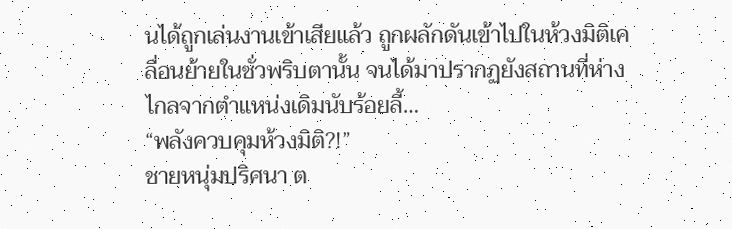นได้ถูกเล่นงานเข้าเสียแล้ว ถูกผลักดันเข้าไปในห้วงมิติเคลื่อนย้ายในชั่วพริบตานั้น จนได้มาปรากฏยังสถานที่ห่างไกลจากตำแหน่งเดิมนับร้อยลี้…
“พลังควบคุมห้วงมิติ?!”
ชายหนุ่มปริศนา ต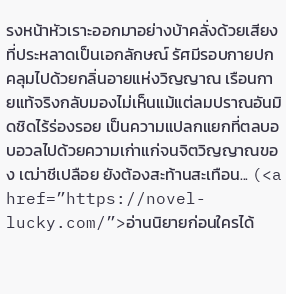รงหน้าหัวเราะออกมาอย่างบ้าคลั่งด้วยเสียงที่ประหลาดเป็นเอกลักษณ์ รัศมีรอบกายปกคลุมไปด้วยกลิ่นอายแห่งวิญญาณ เรือนกายแท้จริงกลับมองไม่เห็นแม้แต่ลมปราณอันมิดชิดไร้ร่องรอย เป็นความแปลกแยกที่ตลบอบอวลไปด้วยความเก่าแก่จนจิตวิญญาณของ เฒ่าชีเปลือย ยังต้องสะท้านสะเทือน... (<a href=”https://novel-lucky.com/”>อ่านนิยายก่อนใครได้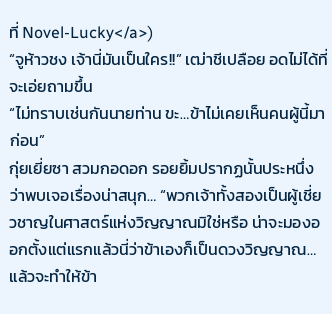ที่ Novel-Lucky</a>)
“จูห้าวชง เจ้านี่มันเป็นใคร!!” เฒ่าชีเปลือย อดไม่ได้ที่จะเอ่ยถามขึ้น
“ไม่ทราบเช่นกันนายท่าน ขะ…ข้าไม่เคยเห็นคนผู้นี้มาก่อน”
กุ่ยเยี่ยซา สวมกอดอก รอยยิ้มปรากฏนั้นประหนึ่งว่าพบเจอเรื่องน่าสนุก… “พวกเจ้าทั้งสองเป็นผู้เชี่ยวชาญในศาสตร์แห่งวิญญาณมิใช่หรือ น่าจะมองออกตั้งแต่แรกแล้วนี่ว่าข้าเองก็เป็นดวงวิญญาณ… แล้วจะทำให้ข้า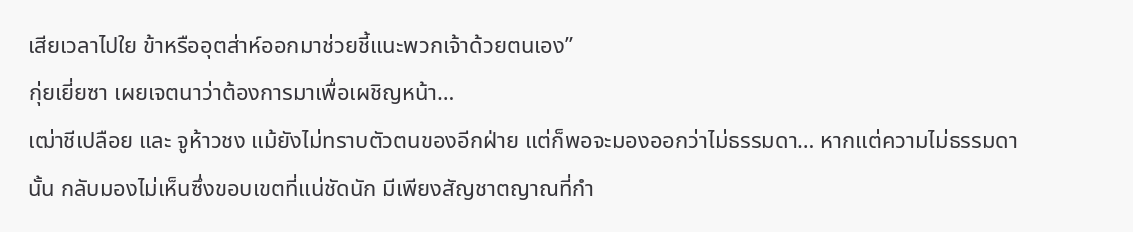เสียเวลาไปใย ข้าหรืออุตส่าห์ออกมาช่วยชี้แนะพวกเจ้าด้วยตนเอง”
กุ่ยเยี่ยซา เผยเจตนาว่าต้องการมาเพื่อเผชิญหน้า…
เฒ่าชีเปลือย และ จูห้าวชง แม้ยังไม่ทราบตัวตนของอีกฝ่าย แต่ก็พอจะมองออกว่าไม่ธรรมดา… หากแต่ความไม่ธรรมดานั้น กลับมองไม่เห็นซึ่งขอบเขตที่แน่ชัดนัก มีเพียงสัญชาตญาณที่กำ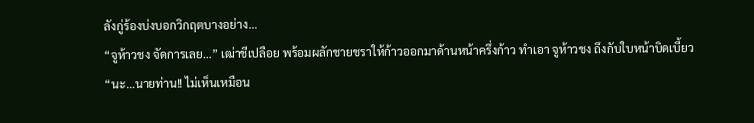ลังกู่ร้องบ่งบอกวิกฤตบางอย่าง…
“จูห้าวชง จัดการเลย…” เฒ่าชีเปลือย พร้อมผลักชายชราให้ก้าวออกมาด้านหน้าครึ่งก้าว ทำเอา จูห้าวชง ถึงกับใบหน้าบิดเบี้ยว “นะ…นายท่าน!! ไม่เห็นเหมือน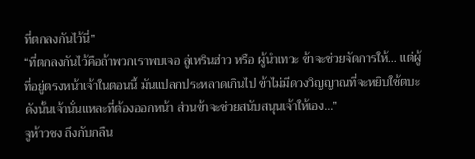ที่ตกลงกันไว้นี่”
“ที่ตกลงกันไว้คือถ้าพวกเราพบเจอ ลู่เหรินฮ่าว หรือ ผู้นำเทวะ ข้าจะช่วยจัดการให้… แต่ผู้ที่อยู่ตรงหน้าเจ้าในตอนนี้ มันแปลกประหลาดเกินไป ข้าไม่มีดวงวิญญาณที่จะหยิบใช้ตบะ ดังนั้นเจ้านั่นแหละที่ต้องออกหน้า ส่วนข้าจะช่วยสนับสนุนเจ้าให้เอง…”
จูห้าวชง ถึงกับกลืน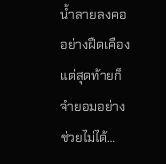น้ำลายลงคออย่างฝืดเคือง แต่สุดท้ายก็จำยอมอย่างช่วยไม่ได้…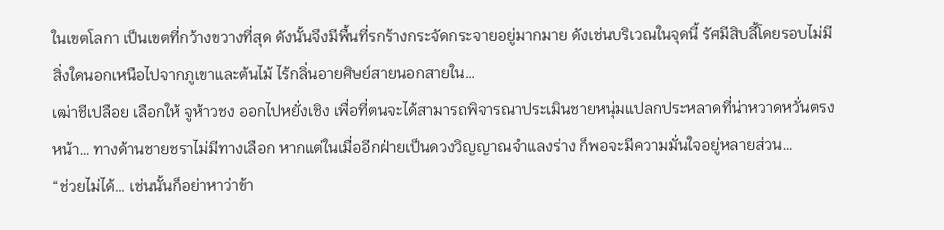ในเขตโลกา เป็นเขตที่กว้างขวางที่สุด ดังนั้นจึงมีพื้นที่รกร้างกระจัดกระจายอยู่มากมาย ดังเช่นบริเวณในจุดนี้ รัศมีสิบลี้โดยรอบไม่มีสิ่งใดนอกเหนือไปจากภูเขาและต้นไม้ ไร้กลิ่นอายศิษย์สายนอกสายใน…
เฒ่าชีเปลือย เลือกให้ จูห้าวชง ออกไปหยั่งเชิง เพื่อที่ตนจะได้สามารถพิจารณาประเมินชายหนุ่มแปลกประหลาดที่น่าหวาดหวั่นตรงหน้า… ทางด้านชายชราไม่มีทางเลือก หากแต่ในเมื่ออีกฝ่ายเป็นดวงวิญญาณจำแลงร่าง ก็พอจะมีความมั่นใจอยู่หลายส่วน…
“ช่วยไม่ได้… เช่นนั้นก็อย่าหาว่าข้า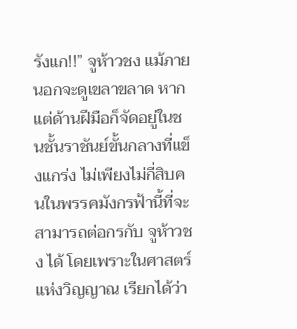รังแก!!” จูห้าวชง แม้ภายนอกจะดูเขลาขลาด หากแต่ด้านฝีมือก็จัดอยู่ในชนชั้นราชันย์ขั้นกลางที่แข็งแกร่ง ไม่เพียงไม่กี่สิบคนในพรรคมังกรฟ้านี้ที่จะสามารถต่อกรกับ จูห้าวชง ได้ โดยเพราะในศาสตร์แห่งวิญญาณ เรียกได้ว่า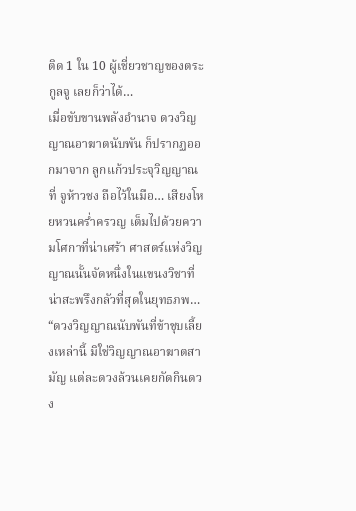ติด 1 ใน 10 ผู้เชี่ยวชาญของตระกูลจู เลยก็ว่าได้…
เมื่อขับขานพลังอำนาจ ดวงวิญญาณอาฆาตนับพัน ก็ปรากฏออกมาจาก ลูกแก้วประจุวิญญาณ ที่ จูห้าวชง ถือไว้ในมือ… เสียงโหยหวนคร่ำครวญ เต็มไปด้วยความโศกาที่น่าเศร้า ศาสตร์แห่งวิญญาณนั้นจัดหนึ่งในแขนงวิชาที่น่าสะพรึงกลัวที่สุดในยุทธภพ…
“ดวงวิญญาณนับพันที่ข้าชุบเลี้ยงเหล่านี้ มิใช่วิญญาณอาฆาตสามัญ แต่ละดวงล้วนเคยกัดกินดวง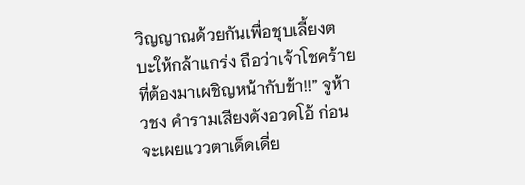วิญญาณด้วยกันเพื่อชุบเลี้ยงตบะให้กล้าแกร่ง ถือว่าเจ้าโชคร้ายที่ต้องมาเผชิญหน้ากับข้า!!” จูห้าวชง คำรามเสียงดังอวดโอ้ ก่อนจะเผยแววตาเด็ดเดี่ย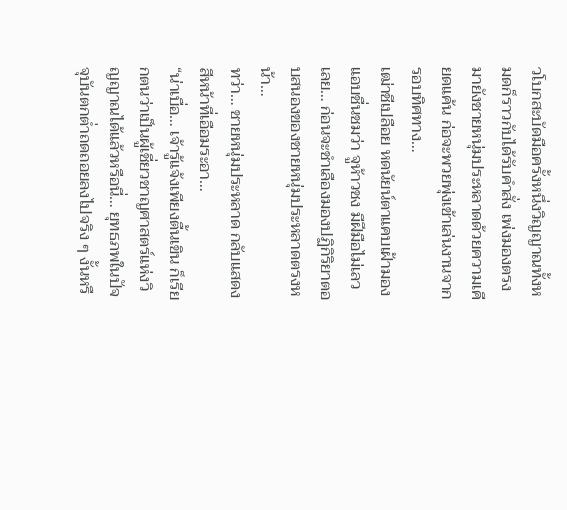วโบกสะบัดมือครั้งหนึ่งวิญญาณทั้งหมดก็ราวกับได้รับคำสั่ง เพ่งมองตรงมายังชายหนุ่มประหลาดด้วยความเคียดแค้น ก่อจะพวยพุ่งเข้าเล่นงานจากรอบทิศทาง…
เฒ่าชีเปลือย หดนัยน์ตาแคบเฝ้ามอง แอบชื่นชมว่า จูห้าวชง มีฝีมือไม่เลวเลย… ก่อนจะชำเลืองมองปฏิกิริยาตอบสนองของชายหนุ่มประหลาดตรงหน้า…
ทว่า… ชายหนุ่มประหลาด กลับแสดงสีหน้าที่เอือมระอา…
“น่าเบื่อ… เจ้ารู้แจ้งเพียงตื้นเขิน ก็เรียกตนว่าเป็นผู้เชี่ยวชาญศาสตร์แห่งวิญญาณได้แล้วหรือนี่… ยุทธภพในปัจจุบันตกต่ำถดถอยลงไปจริง ๆ งั้นหรื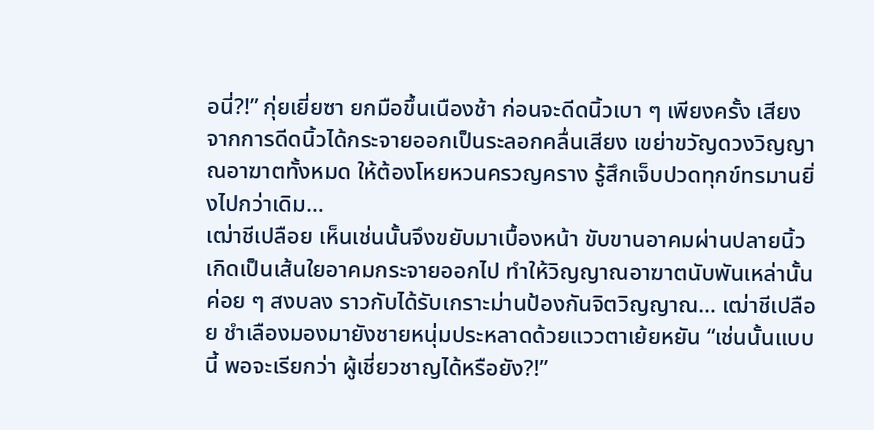อนี่?!” กุ่ยเยี่ยซา ยกมือขึ้นเนืองช้า ก่อนจะดีดนิ้วเบา ๆ เพียงครั้ง เสียงจากการดีดนิ้วได้กระจายออกเป็นระลอกคลื่นเสียง เขย่าขวัญดวงวิญญาณอาฆาตทั้งหมด ให้ต้องโหยหวนครวญคราง รู้สึกเจ็บปวดทุกข์ทรมานยิ่งไปกว่าเดิม…
เฒ่าชีเปลือย เห็นเช่นนั้นจึงขยับมาเบื้องหน้า ขับขานอาคมผ่านปลายนิ้วเกิดเป็นเส้นใยอาคมกระจายออกไป ทำให้วิญญาณอาฆาตนับพันเหล่านั้นค่อย ๆ สงบลง ราวกับได้รับเกราะม่านป้องกันจิตวิญญาณ… เฒ่าชีเปลือย ชำเลืองมองมายังชายหนุ่มประหลาดด้วยแววตาเย้ยหยัน “เช่นนั้นแบบนี้ พอจะเรียกว่า ผู้เชี่ยวชาญได้หรือยัง?!”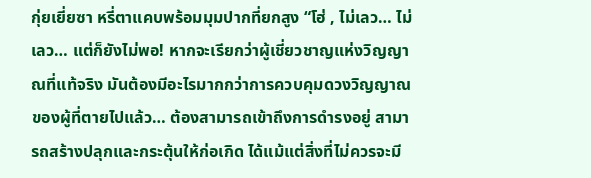กุ่ยเยี่ยซา หรี่ตาแคบพร้อมมุมปากที่ยกสูง “โฮ่ , ไม่เลว… ไม่เลว… แต่ก็ยังไม่พอ! หากจะเรียกว่าผู้เชี่ยวชาญแห่งวิญญาณที่แท้จริง มันต้องมีอะไรมากกว่าการควบคุมดวงวิญญาณของผู้ที่ตายไปแล้ว… ต้องสามารถเข้าถึงการดำรงอยู่ สามารถสร้างปลุกและกระตุ้นให้ก่อเกิด ได้แม้แต่สิ่งที่ไม่ควรจะมี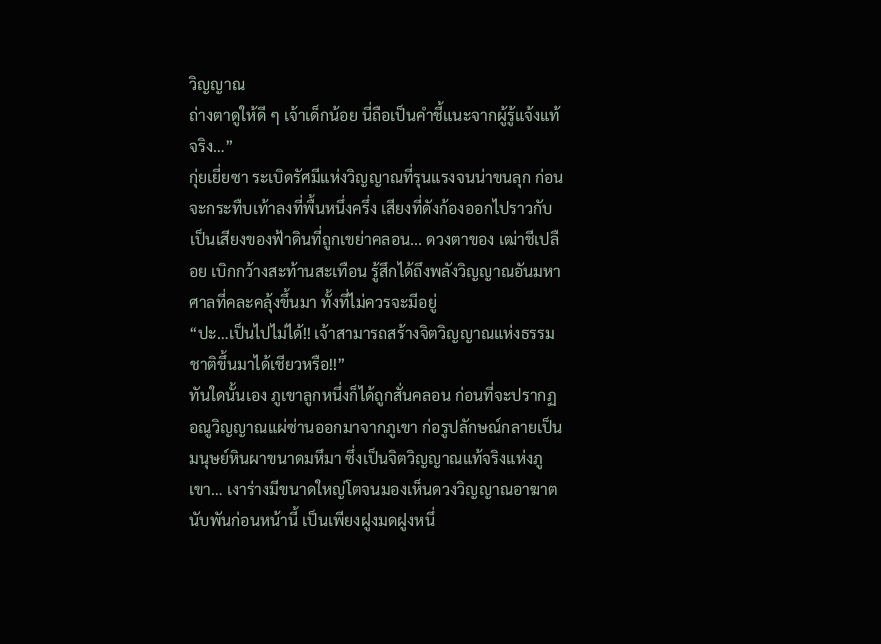วิญญาณ
ถ่างตาดูให้ดี ๆ เจ้าเด็กน้อย นี่ถือเป็นคำชี้แนะจากผู้รู้แจ้งแท้จริง…”
กุ่ยเยี่ยซา ระเบิดรัศมีแห่งวิญญาณที่รุนแรงจนน่าขนลุก ก่อนจะกระทืบเท้าลงที่พื้นหนึ่งครึ่ง เสียงที่ดังก้องออกไปราวกับเป็นเสียงของฟ้าดินที่ถูกเขย่าคลอน... ดวงตาของ เฒ่าชีเปลือย เบิกกว้างสะท้านสะเทือน รู้สึกได้ถึงพลังวิญญาณอันมหาศาลที่คละคลุ้งขึ้นมา ทั้งที่ไม่ควรจะมีอยู่
“ปะ…เป็นไปไม่ได้!! เจ้าสามารถสร้างจิตวิญญาณแห่งธรรมชาติขึ้นมาได้เชียวหรือ!!”
ทันใดนั้นเอง ภูเขาลูกหนึ่งก็ได้ถูกสั่นคลอน ก่อนที่จะปรากฏอณูวิญญาณแผ่ซ่านออกมาจากภูเขา ก่อรูปลักษณ์กลายเป็นมนุษย์หินผาขนาดมหึมา ซึ่งเป็นจิตวิญญาณแท้จริงแห่งภูเขา… เงาร่างมีขนาดใหญ่โตจนมองเห็นดวงวิญญาณอาฆาตนับพันก่อนหน้านี้ เป็นเพียงฝูงมดฝูงหนึ่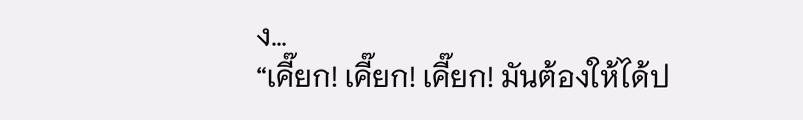ง…
“เคี๊ยก! เคี๊ยก! เคี๊ยก! มันต้องให้ได้ป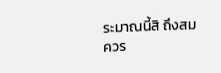ระมาณนี้สิ ถึงสมควร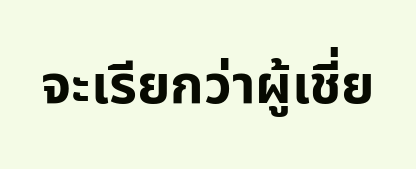จะเรียกว่าผู้เชี่ย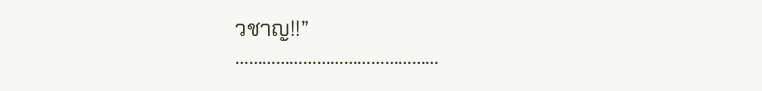วชาญ!!”
………………………………………